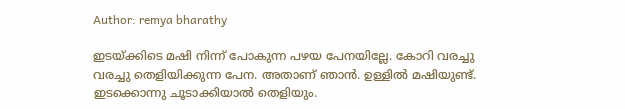Author: remya bharathy

ഇടയ്ക്കിടെ മഷി നിന്ന് പോകുന്ന പഴയ പേനയില്ലേ. കോറി വരച്ചു വരച്ചു തെളിയിക്കുന്ന പേന. അതാണ്‌ ഞാന്‍. ഉള്ളില്‍ മഷിയുണ്ട്. ഇടക്കൊന്നു ചൂടാക്കിയാല്‍ തെളിയും.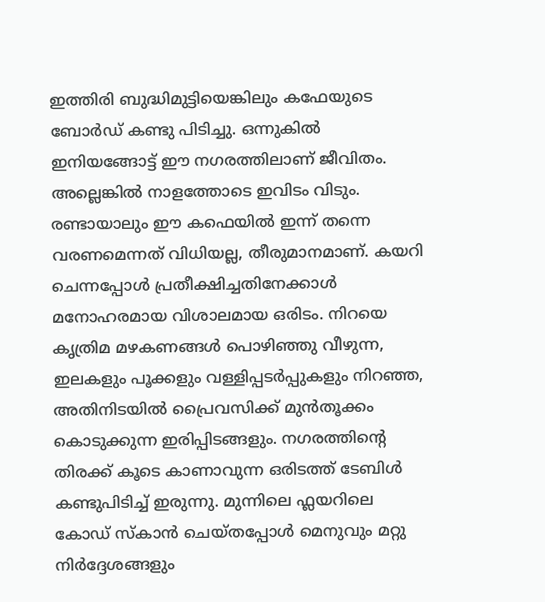ഇത്തിരി ബുദ്ധിമുട്ടിയെങ്കിലും കഫേയുടെ ബോർഡ് കണ്ടു പിടിച്ചു. ഒന്നുകിൽ ഇനിയങ്ങോട്ട് ഈ നഗരത്തിലാണ് ജീവിതം. അല്ലെങ്കിൽ നാളത്തോടെ ഇവിടം വിടും. രണ്ടായാലും ഈ കഫെയിൽ ഇന്ന് തന്നെ വരണമെന്നത് വിധിയല്ല, തീരുമാനമാണ്. കയറി ചെന്നപ്പോൾ പ്രതീക്ഷിച്ചതിനേക്കാൾ മനോഹരമായ വിശാലമായ ഒരിടം. നിറയെ കൃത്രിമ മഴകണങ്ങൾ പൊഴിഞ്ഞു വീഴുന്ന, ഇലകളും പൂക്കളും വള്ളിപ്പടർപ്പുകളും നിറഞ്ഞ, അതിനിടയിൽ പ്രൈവസിക്ക് മുൻ‌തൂക്കം കൊടുക്കുന്ന ഇരിപ്പിടങ്ങളും. നഗരത്തിന്റെ തിരക്ക് കൂടെ കാണാവുന്ന ഒരിടത്ത് ടേബിൾ കണ്ടുപിടിച്ച് ഇരുന്നു. മുന്നിലെ ഫ്ലയറിലെ കോഡ് സ്കാൻ ചെയ്തപ്പോൾ മെനുവും മറ്റു നിർദ്ദേശങ്ങളും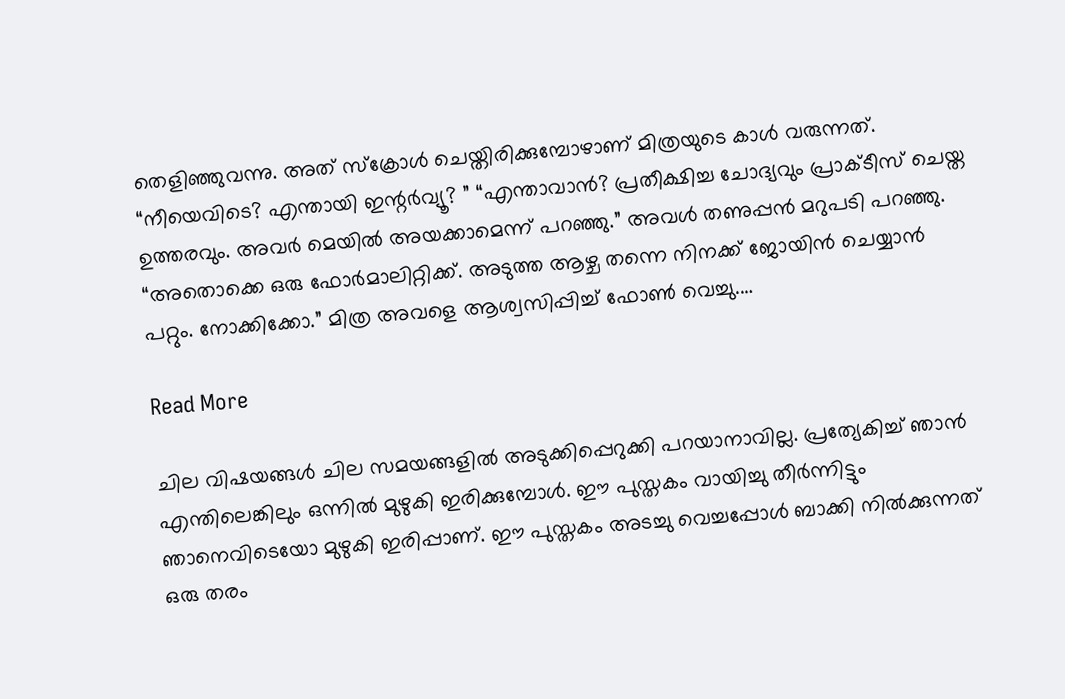തെളിഞ്ഞുവന്നു. അത് സ്ക്രോൾ ചെയ്തിരിക്കുമ്പോഴാണ് മിത്രയുടെ കാൾ വരുന്നത്. “നീയെവിടെ? എന്തായി ഇന്റർവ്യൂ? ” “എന്താവാൻ? പ്രതീക്ഷിച്ച ചോദ്യവും പ്രാക്ടീസ് ചെയ്ത ഉത്തരവും. അവർ മെയിൽ അയക്കാമെന്ന് പറഞ്ഞു.” അവൾ തണുപ്പൻ മറുപടി പറഞ്ഞു. “അതൊക്കെ ഒരു ഫോർമാലിറ്റിക്ക്. അടുത്ത ആഴ്ച തന്നെ നിനക്ക് ജോയിൻ ചെയ്യാൻ പറ്റും. നോക്കിക്കോ.” മിത്ര അവളെ ആശ്വസിപ്പിച്ച് ഫോൺ വെച്ചു.…

Read More

ചില വിഷയങ്ങൾ ചില സമയങ്ങളിൽ അടുക്കിപ്പെറുക്കി പറയാനാവില്ല. പ്രത്യേകിച്ച് ഞാൻ എന്തിലെങ്കിലും ഒന്നിൽ മുഴുകി ഇരിക്കുമ്പോൾ. ഈ പുസ്തകം വായിച്ചു തീർന്നിട്ടും ഞാനെവിടെയോ മുഴുകി ഇരിപ്പാണ്. ഈ പുസ്തകം അടച്ചു വെച്ചപ്പോൾ ബാക്കി നിൽക്കുന്നത് ഒരു തരം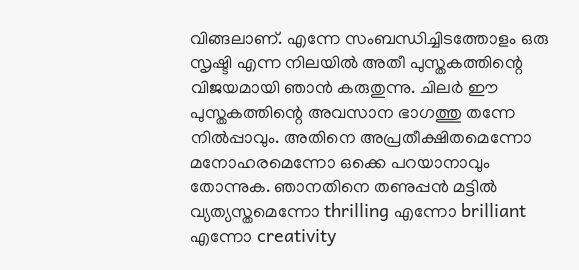വിങ്ങലാണ്. എന്നേ സംബന്ധിച്ചിടത്തോളം ഒരു സൃഷ്ടി എന്ന നിലയിൽ അതീ പുസ്തകത്തിന്റെ വിജയമായി ഞാൻ കരുതുന്നു. ചിലർ ഈ പുസ്തകത്തിന്റെ അവസാന ഭാഗത്തു തന്നേ നിൽപ്പാവും. അതിനെ അപ്രതീക്ഷിതമെന്നോ മനോഹരമെന്നോ ഒക്കെ പറയാനാവും തോന്നുക. ഞാനതിനെ തണുപ്പൻ മട്ടിൽ വ്യത്യസ്തമെന്നോ thrilling എന്നോ brilliant എന്നോ creativity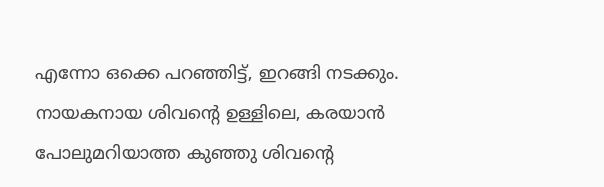എന്നോ ഒക്കെ പറഞ്ഞിട്ട്, ഇറങ്ങി നടക്കും. നായകനായ ശിവന്റെ ഉള്ളിലെ, കരയാൻ പോലുമറിയാത്ത കുഞ്ഞു ശിവന്റെ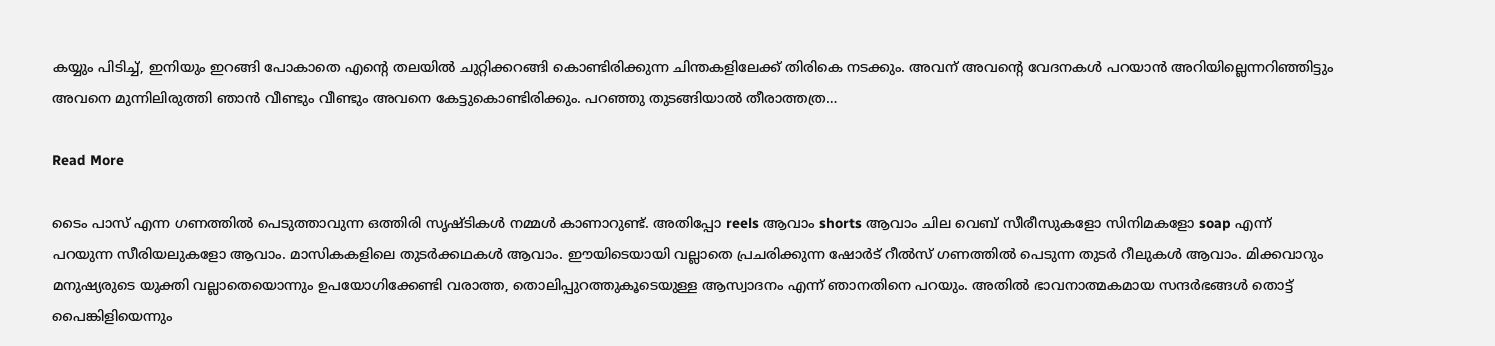കയ്യും പിടിച്ച്, ഇനിയും ഇറങ്ങി പോകാതെ എന്റെ തലയിൽ ചുറ്റിക്കറങ്ങി കൊണ്ടിരിക്കുന്ന ചിന്തകളിലേക്ക് തിരികെ നടക്കും. അവന് അവന്റെ വേദനകൾ പറയാൻ അറിയില്ലെന്നറിഞ്ഞിട്ടും അവനെ മുന്നിലിരുത്തി ഞാൻ വീണ്ടും വീണ്ടും അവനെ കേട്ടുകൊണ്ടിരിക്കും. പറഞ്ഞു തുടങ്ങിയാൽ തീരാത്തത്ര…

Read More

ടൈം പാസ് എന്ന ഗണത്തിൽ പെടുത്താവുന്ന ഒത്തിരി സൃഷ്ടികൾ നമ്മൾ കാണാറുണ്ട്. അതിപ്പോ reels ആവാം shorts ആവാം ചില വെബ് സീരീസുകളോ സിനിമകളോ soap എന്ന് പറയുന്ന സീരിയലുകളോ ആവാം. മാസികകളിലെ തുടർക്കഥകൾ ആവാം. ഈയിടെയായി വല്ലാതെ പ്രചരിക്കുന്ന ഷോർട് റീൽസ് ഗണത്തിൽ പെടുന്ന തുടർ റീലുകൾ ആവാം. മിക്കവാറും മനുഷ്യരുടെ യുക്തി വല്ലാതെയൊന്നും ഉപയോഗിക്കേണ്ടി വരാത്ത, തൊലിപ്പുറത്തുകൂടെയുള്ള ആസ്വാദനം എന്ന് ഞാനതിനെ പറയും. അതിൽ ഭാവനാത്മകമായ സന്ദർഭങ്ങൾ തൊട്ട് പൈങ്കിളിയെന്നും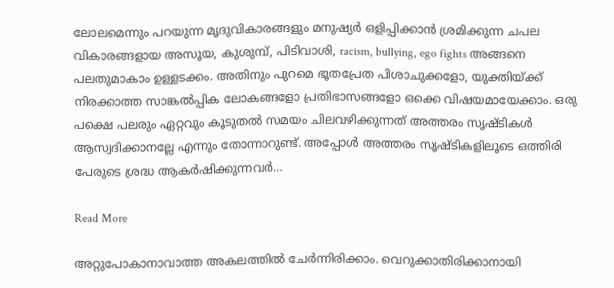ലോലമെന്നും പറയുന്ന മൃദുവികാരങ്ങളും മനുഷ്യർ ഒളിപ്പിക്കാൻ ശ്രമിക്കുന്ന ചപല വികാരങ്ങളായ അസൂയ, കുശുമ്പ്, പിടിവാശി, racism, bullying, ego fights അങ്ങനെ പലതുമാകാം ഉള്ളടക്കം. അതിനും പുറമെ ഭൂതപ്രേത പിശാചുക്കളോ, യുക്തിയ്ക്ക് നിരക്കാത്ത സാങ്കൽപ്പിക ലോകങ്ങളോ പ്രതിഭാസങ്ങളോ ഒക്കെ വിഷയമായേക്കാം. ഒരു പക്ഷെ പലരും ഏറ്റവും കൂടുതൽ സമയം ചിലവഴിക്കുന്നത് അത്തരം സൃഷ്ടികൾ ആസ്വദിക്കാനല്ലേ എന്നും തോന്നാറുണ്ട്. അപ്പോൾ അത്തരം സൃഷ്ടികളിലൂടെ ഒത്തിരി പേരുടെ ശ്രദ്ധ ആകർഷിക്കുന്നവർ…

Read More

അറ്റുപോകാനാവാത്ത അകലത്തിൽ ചേർന്നിരിക്കാം. വെറുക്കാതിരിക്കാനായി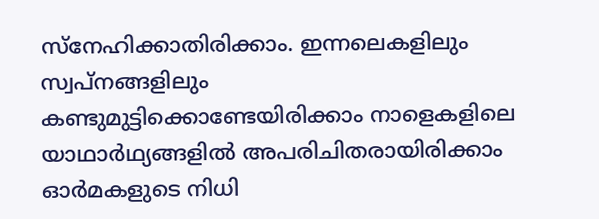സ്നേഹിക്കാതിരിക്കാം. ഇന്നലെകളിലും സ്വപ്നങ്ങളിലും കണ്ടുമുട്ടിക്കൊണ്ടേയിരിക്കാം നാളെകളിലെ യാഥാർഥ്യങ്ങളിൽ അപരിചിതരായിരിക്കാം ഓർമകളുടെ നിധി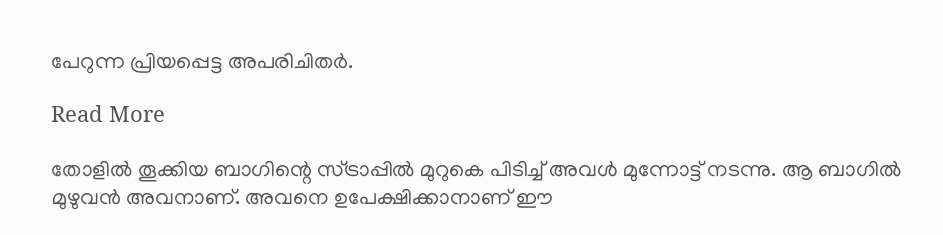പേറുന്ന പ്രിയപ്പെട്ട അപരിചിതർ.

Read More

തോളിൽ തൂക്കിയ ബാഗിന്റെ സ്ട്രാപ്പിൽ മുറുകെ പിടിച്ച് അവൾ മുന്നോട്ട് നടന്നു. ആ ബാഗിൽ മുഴുവൻ അവനാണ്. അവനെ ഉപേക്ഷിക്കാനാണ് ഈ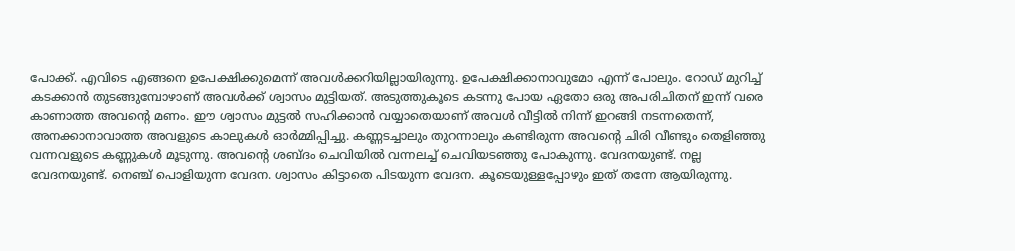പോക്ക്‌. എവിടെ എങ്ങനെ ഉപേക്ഷിക്കുമെന്ന് അവൾക്കറിയില്ലായിരുന്നു. ഉപേക്ഷിക്കാനാവുമോ എന്ന് പോലും. റോഡ് മുറിച്ച് കടക്കാൻ തുടങ്ങുമ്പോഴാണ് അവൾക്ക് ശ്വാസം മുട്ടിയത്. അടുത്തുകൂടെ കടന്നു പോയ ഏതോ ഒരു അപരിചിതന് ഇന്ന് വരെ കാണാത്ത അവന്റെ മണം. ഈ ശ്വാസം മുട്ടൽ സഹിക്കാൻ വയ്യാതെയാണ് അവൾ വീട്ടിൽ നിന്ന് ഇറങ്ങി നടന്നതെന്ന്, അനക്കാനാവാത്ത അവളുടെ കാലുകൾ ഓർമ്മിപ്പിച്ചു. കണ്ണടച്ചാലും തുറന്നാലും കണ്ടിരുന്ന അവന്റെ ചിരി വീണ്ടും തെളിഞ്ഞു വന്നവളുടെ കണ്ണുകൾ മൂടുന്നു. അവന്റെ ശബ്ദം ചെവിയിൽ വന്നലച്ച് ചെവിയടഞ്ഞു പോകുന്നു. വേദനയുണ്ട്. നല്ല വേദനയുണ്ട്. നെഞ്ച് പൊളിയുന്ന വേദന. ശ്വാസം കിട്ടാതെ പിടയുന്ന വേദന. കൂടെയുള്ളപ്പോഴും ഇത് തന്നേ ആയിരുന്നു.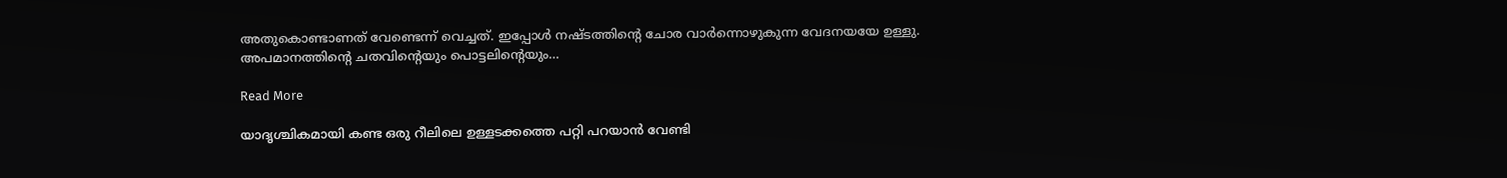അതുകൊണ്ടാണത് വേണ്ടെന്ന് വെച്ചത്. ഇപ്പോൾ നഷ്ടത്തിന്റെ ചോര വാർന്നൊഴുകുന്ന വേദനയയേ ഉള്ളു. അപമാനത്തിന്റെ ചതവിന്റെയും പൊട്ടലിന്റെയും…

Read More

യാദൃശ്ചികമായി കണ്ട ഒരു റീലിലെ ഉള്ളടക്കത്തെ പറ്റി പറയാൻ വേണ്ടി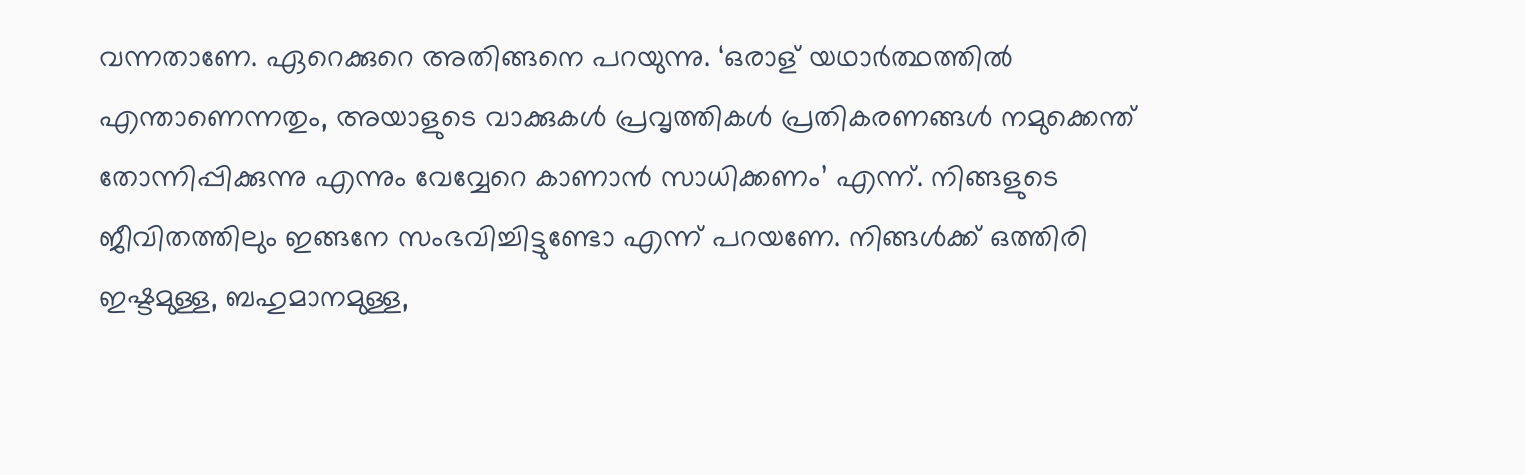വന്നതാണേ. ഏറെക്കുറെ അതിങ്ങനെ പറയുന്നു. ‘ഒരാള് യഥാർത്ഥത്തിൽ എന്താണെന്നതും, അയാളുടെ വാക്കുകൾ പ്രവൃത്തികൾ പ്രതികരണങ്ങൾ നമുക്കെന്ത് തോന്നിപ്പിക്കുന്നു എന്നും വേവ്വേറെ കാണാൻ സാധിക്കണം’ എന്ന്. നിങ്ങളുടെ ജീവിതത്തിലും ഇങ്ങനേ സംഭവിച്ചിട്ടുണ്ടോ എന്ന് പറയണേ. നിങ്ങൾക്ക് ഒത്തിരി ഇഷ്ടമുള്ള, ബഹുമാനമുള്ള,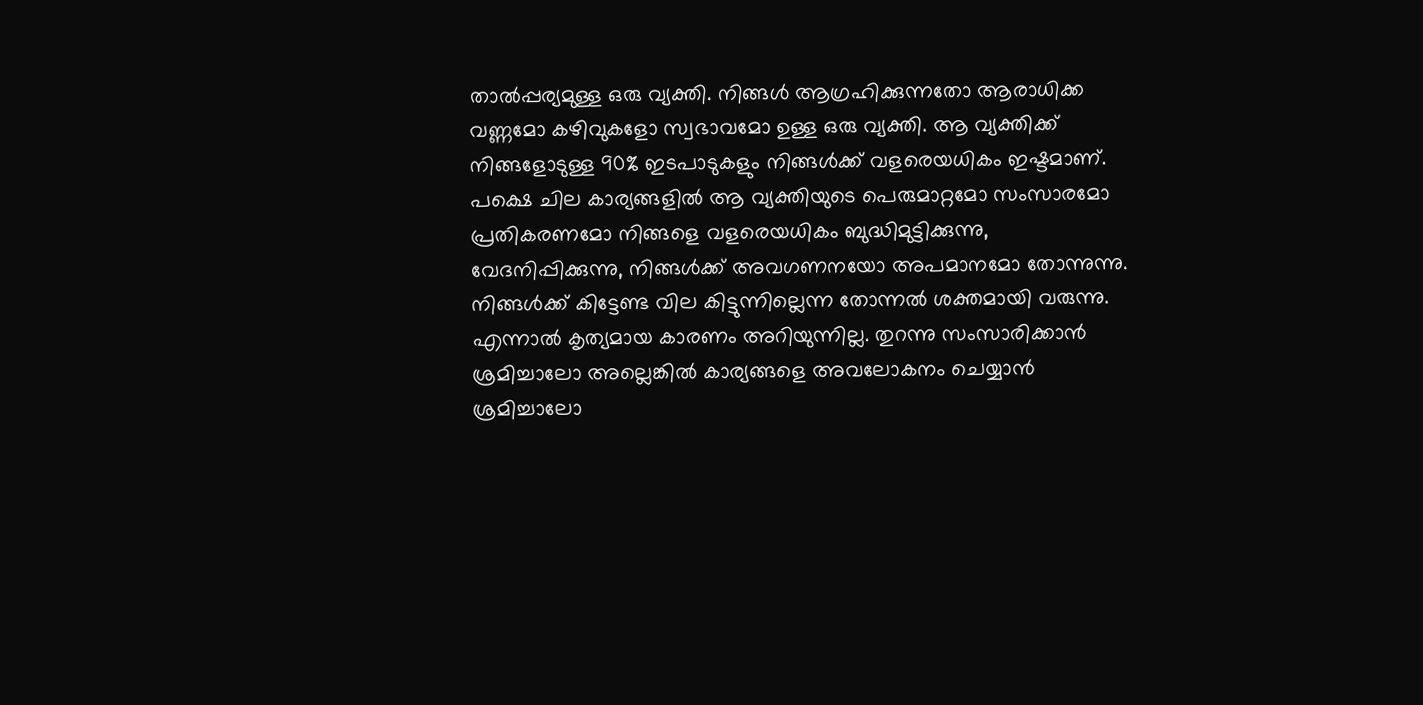താൽപ്പര്യമുള്ള ഒരു വ്യക്തി. നിങ്ങൾ ആഗ്രഹിക്കുന്നതോ ആരാധിക്ക വണ്ണമോ കഴിവുകളോ സ്വഭാവമോ ഉള്ള ഒരു വ്യക്തി. ആ വ്യക്തിക്ക് നിങ്ങളോടുള്ള 90% ഇടപാടുകളും നിങ്ങൾക്ക് വളരെയധികം ഇഷ്ടമാണ്. പക്ഷെ ചില കാര്യങ്ങളിൽ ആ വ്യക്തിയുടെ പെരുമാറ്റമോ സംസാരമോ പ്രതികരണമോ നിങ്ങളെ വളരെയധികം ബുദ്ധിമുട്ടിക്കുന്നു, വേദനിപ്പിക്കുന്നു, നിങ്ങൾക്ക് അവഗണനയോ അപമാനമോ തോന്നുന്നു. നിങ്ങൾക്ക് കിട്ടേണ്ട വില കിട്ടുന്നില്ലെന്ന തോന്നൽ ശക്തമായി വരുന്നു. എന്നാൽ കൃത്യമായ കാരണം അറിയുന്നില്ല. തുറന്നു സംസാരിക്കാൻ ശ്രമിച്ചാലോ അല്ലെങ്കിൽ കാര്യങ്ങളെ അവലോകനം ചെയ്യാൻ ശ്രമിച്ചാലോ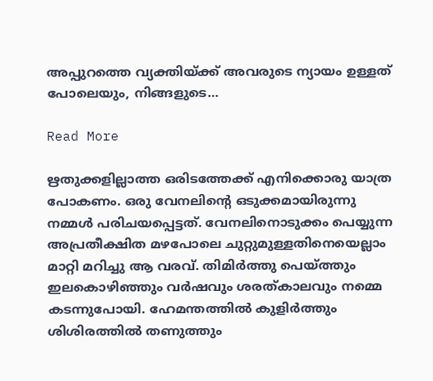അപ്പുറത്തെ വ്യക്തിയ്ക്ക് അവരുടെ ന്യായം ഉള്ളത് പോലെയും, നിങ്ങളുടെ…

Read More

ഋതുക്കളില്ലാത്ത ഒരിടത്തേക്ക് എനിക്കൊരു യാത്ര പോകണം. ഒരു വേനലിന്റെ ഒടുക്കമായിരുന്നു നമ്മൾ പരിചയപ്പെട്ടത്. വേനലിനൊടുക്കം പെയ്യുന്ന അപ്രതീക്ഷിത മഴപോലെ ചുറ്റുമുള്ളതിനെയെല്ലാം മാറ്റി മറിച്ചു ആ വരവ്. തിമിർത്തു പെയ്ത്തും ഇലകൊഴിഞ്ഞും വർഷവും ശരത്കാലവും നമ്മെ കടന്നുപോയി. ഹേമന്തത്തിൽ കുളിർത്തും ശിശിരത്തിൽ തണുത്തും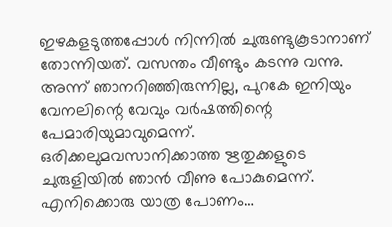ഇഴകളടുത്തപ്പോൾ നിന്നിൽ ചുരുണ്ടുകൂടാനാണ് തോന്നിയത്. വസന്തം വീണ്ടും കടന്നു വന്നു. അന്ന് ഞാനറിഞ്ഞിരുന്നില്ല, പുറകേ ഇനിയും വേനലിന്റെ വേവും വർഷത്തിന്റെ പേമാരിയുമാവുമെന്ന്. ഒരിക്കലുമവസാനിക്കാത്ത ഋതുക്കളുടെ ചുരുളിയിൽ ഞാൻ വീണു പോകുമെന്ന്. എനിക്കൊരു യാത്ര പോണം…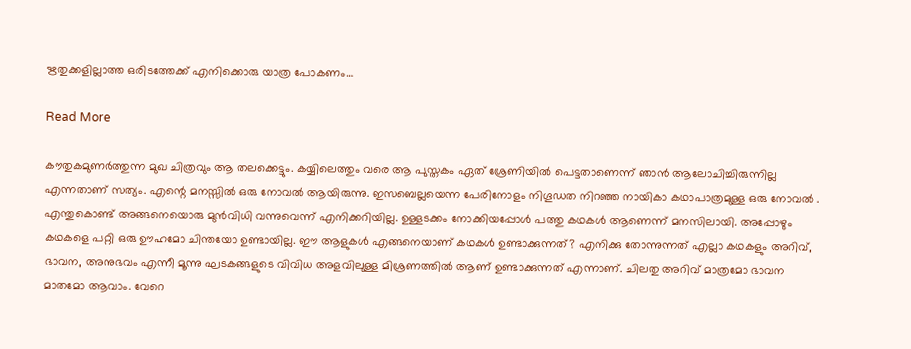ഋതുക്കളില്ലാത്ത ഒരിടത്തേക്ക് എനിക്കൊരു യാത്ര പോകണം…

Read More

കൗതുകമുണർത്തുന്ന മുഖ ചിത്രവും ആ തലക്കെട്ടും. കയ്യിലെത്തും വരെ ആ പുസ്തകം ഏത് ശ്രേണിയിൽ പെട്ടതാണെന്ന് ഞാൻ ആലോചിച്ചിരുന്നില്ല എന്നതാണ് സത്യം. എന്റെ മനസ്സിൽ ഒരു നോവൽ ആയിരുന്നു. ഇസബെല്ലയെന്ന പേരിനോളം നിഗൂഡത നിറഞ്ഞ നായികാ കഥാപാത്രമുള്ള ഒരു നോവൽ . എന്തുകൊണ്ട് അങ്ങനെയൊരു മുൻവിധി വന്നുവെന്ന് എനിക്കറിയില്ല. ഉള്ളടക്കം നോക്കിയപ്പോൾ പത്തു കഥകൾ ആണെന്ന് മനസിലായി. അപ്പോഴും കഥകളെ പറ്റി ഒരു ഊഹമോ ചിന്തയോ ഉണ്ടായില്ല. ഈ ആളുകള്‍ എങ്ങനെയാണ് കഥകള്‍ ഉണ്ടാക്കുന്നത്? എനിക്കു തോന്നുന്നത് എല്ലാ കഥകളും അറിവ്, ഭാവന, അനുഭവം എന്നീ മൂന്നു ഘടകങ്ങളുടെ വിവിധ അളവിലുള്ള മിശ്രണത്തില്‍ ആണ് ഉണ്ടാക്കുന്നത് എന്നാണ്. ചിലതു അറിവ് മാത്രമോ ഭാവന മാതമോ ആവാം. വേറെ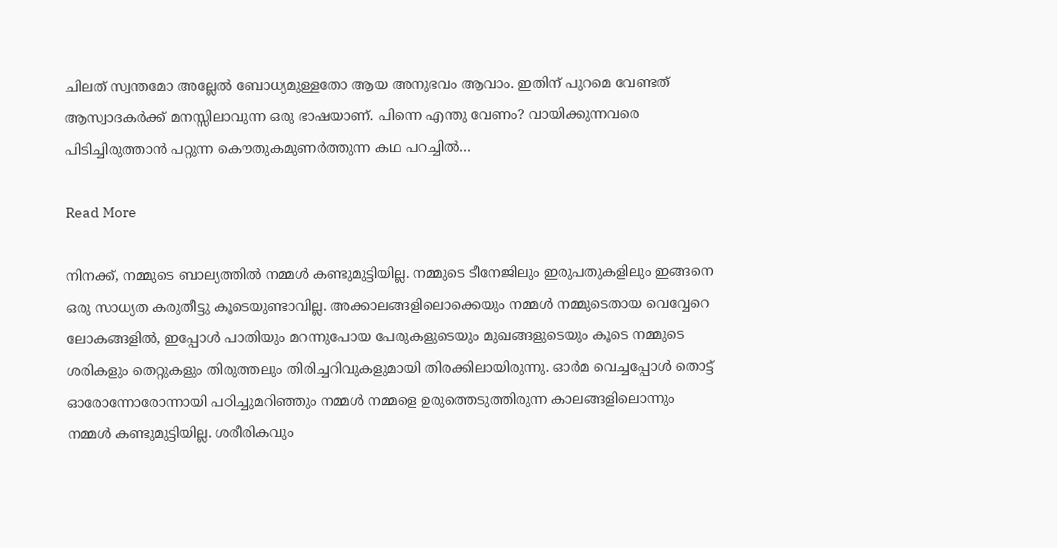ചിലത് സ്വന്തമോ അല്ലേല്‍ ബോധ്യമുള്ളതോ ആയ അനുഭവം ആവാം. ഇതിന് പുറമെ വേണ്ടത് ആസ്വാദകർക്ക് മനസ്സിലാവുന്ന ഒരു ഭാഷയാണ്. പിന്നെ എന്തു വേണം? വായിക്കുന്നവരെ പിടിച്ചിരുത്താന്‍ പറ്റുന്ന കൌതുകമുണര്‍ത്തുന്ന കഥ പറച്ചില്‍…

Read More

നിനക്ക്, നമ്മുടെ ബാല്യത്തിൽ നമ്മൾ കണ്ടുമുട്ടിയില്ല. നമ്മുടെ ടീനേജിലും ഇരുപതുകളിലും ഇങ്ങനെ ഒരു സാധ്യത കരുതീട്ടു കൂടെയുണ്ടാവില്ല. അക്കാലങ്ങളിലൊക്കെയും നമ്മള്‍ നമ്മുടെതായ വെവ്വേറെ ലോകങ്ങളില്‍, ഇപ്പോള്‍ പാതിയും മറന്നുപോയ പേരുകളുടെയും മുഖങ്ങളുടെയും കൂടെ നമ്മുടെ ശരികളും തെറ്റുകളും തിരുത്തലും തിരിച്ചറിവുകളുമായി തിരക്കിലായിരുന്നു. ഓര്‍മ വെച്ചപ്പോള്‍ തൊട്ട് ഓരോന്നോരോന്നായി പഠിച്ചുമറിഞ്ഞും നമ്മള്‍ നമ്മളെ ഉരുത്തെടുത്തിരുന്ന കാലങ്ങളിലൊന്നും നമ്മള്‍ കണ്ടുമുട്ടിയില്ല. ശരീരികവും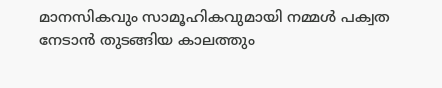മാനസികവും സാമൂഹികവുമായി നമ്മള്‍ പക്വത നേടാന്‍ തുടങ്ങിയ കാലത്തും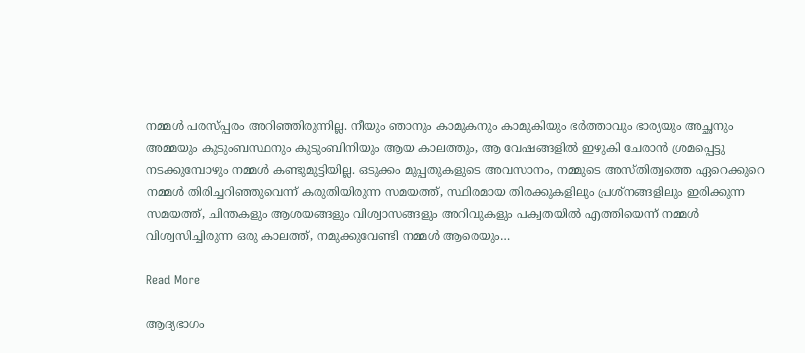നമ്മള്‍ പരസ്പ്പരം അറിഞ്ഞിരുന്നില്ല. നീയും ഞാനും കാമുകനും കാമുകിയും ഭര്‍ത്താവും ഭാര്യയും അച്ഛനും അമ്മയും കുടുംബസ്ഥനും കുടുംബിനിയും ആയ കാലത്തും, ആ വേഷങ്ങളില്‍ ഇഴുകി ചേരാന്‍ ശ്രമപ്പെട്ടു നടക്കുമ്പോഴും നമ്മള്‍ കണ്ടുമുട്ടിയില്ല. ഒടുക്കം മുപ്പതുകളുടെ അവസാനം, നമ്മുടെ അസ്തിത്വത്തെ ഏറെക്കുറെ നമ്മള്‍ തിരിച്ചറിഞ്ഞുവെന്ന് കരുതിയിരുന്ന സമയത്ത്, സ്ഥിരമായ തിരക്കുകളിലും പ്രശ്നങ്ങളിലും ഇരിക്കുന്ന സമയത്ത്, ചിന്തകളും ആശയങ്ങളും വിശ്വാസങ്ങളും അറിവുകളും പക്വതയില്‍ എത്തിയെന്ന് നമ്മള്‍ വിശ്വസിച്ചിരുന്ന ഒരു കാലത്ത്, നമുക്കുവേണ്ടി നമ്മള്‍ ആരെയും…

Read More

ആദ്യഭാഗം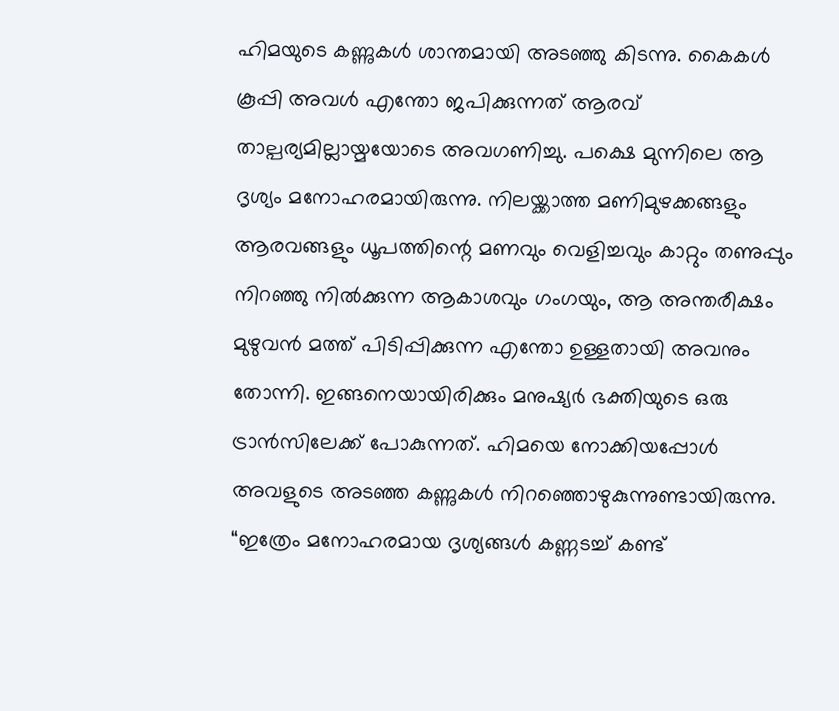ഹിമയുടെ കണ്ണുകൾ ശാന്തമായി അടഞ്ഞു കിടന്നു. കൈകൾ കൂപ്പി അവൾ എന്തോ ജപിക്കുന്നത് ആരവ് താല്പര്യമില്ലായ്മയോടെ അവഗണിച്ചു. പക്ഷെ മുന്നിലെ ആ ദൃശ്യം മനോഹരമായിരുന്നു. നിലയ്ക്കാത്ത മണിമുഴക്കങ്ങളും ആരവങ്ങളും ധൂപത്തിന്റെ മണവും വെളിച്ചവും കാറ്റും തണുപ്പും നിറഞ്ഞു നിൽക്കുന്ന ആകാശവും ഗംഗയും, ആ അന്തരീക്ഷം മുഴുവൻ മത്ത് പിടിപ്പിക്കുന്ന എന്തോ ഉള്ളതായി അവനും തോന്നി. ഇങ്ങനെയായിരിക്കും മനുഷ്യർ ഭക്തിയുടെ ഒരു ട്രാൻസിലേക്ക് പോകുന്നത്. ഹിമയെ നോക്കിയപ്പോൾ അവളുടെ അടഞ്ഞ കണ്ണുകൾ നിറഞ്ഞൊഴുകുന്നുണ്ടായിരുന്നു. “ഇത്രേം മനോഹരമായ ദൃശ്യങ്ങൾ കണ്ണടച്ച് കണ്ട്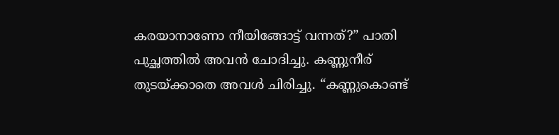കരയാനാണോ നീയിങ്ങോട്ട് വന്നത്?” പാതി പുച്ഛത്തിൽ അവൻ ചോദിച്ചു. കണ്ണുനീര് തുടയ്ക്കാതെ അവൾ ചിരിച്ചു. “കണ്ണുകൊണ്ട്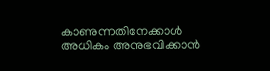കാണുന്നതിനേക്കാൾ അധികം അനുഭവിക്കാൻ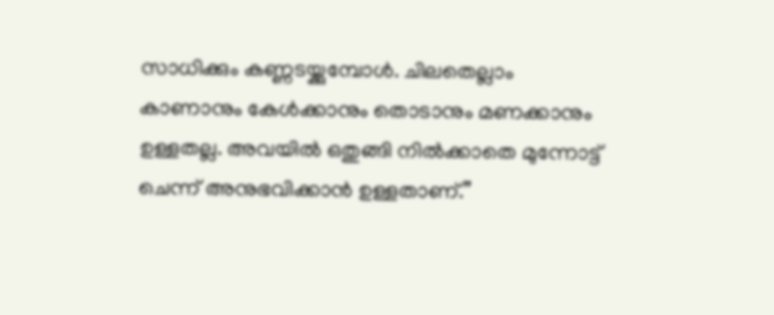സാധിക്കും കണ്ണടയ്ക്കുമ്പോൾ. ചിലതെല്ലാം കാണാനും കേൾക്കാനും തൊടാനും മണക്കാനും ഉള്ളതല്ല. അവയിൽ ഒതുങ്ങി നിൽക്കാതെ മുന്നോട്ട് ചെന്ന് അനുഭവിക്കാൻ ഉള്ളതാണ്.”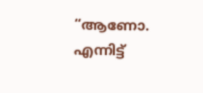“ആണോ. എന്നിട്ട്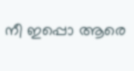നീ ഇപ്പൊ ആരെ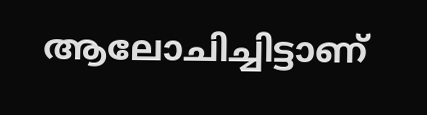ആലോചിച്ചിട്ടാണ്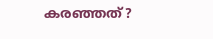കരഞ്ഞത്?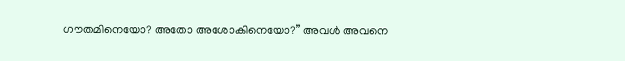ഗൗതമിനെയോ? അതോ അശോകിനെയോ?” അവൾ അവനെ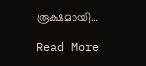രൂക്ഷമായി…

Read More